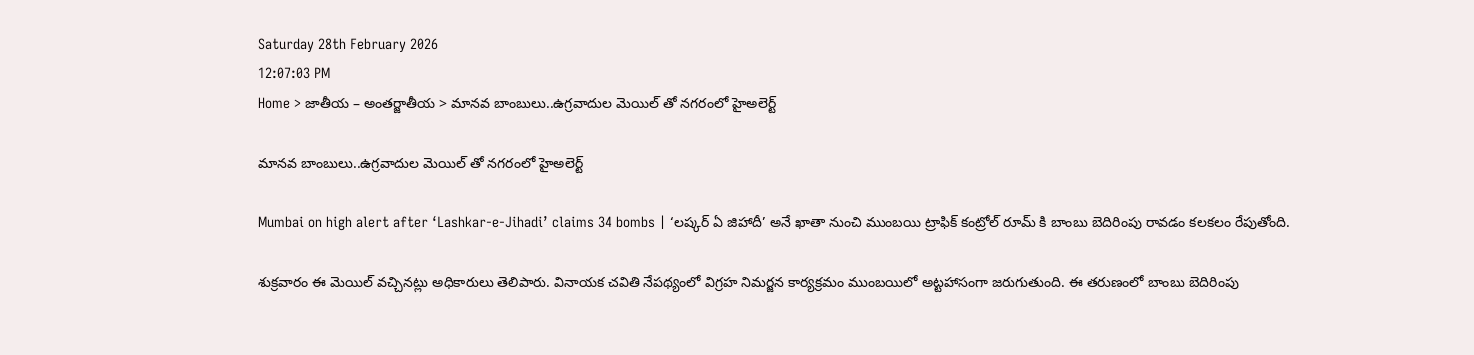Saturday 28th February 2026
12:07:03 PM
Home > జాతీయ – అంతర్జాతీయ > మానవ బాంబులు..ఉగ్రవాదుల మెయిల్ తో నగరంలో హైఅలెర్ట్

మానవ బాంబులు..ఉగ్రవాదుల మెయిల్ తో నగరంలో హైఅలెర్ట్

Mumbai on high alert after ‘Lashkar-e-Jihadi’ claims 34 bombs | ‘లష్కర్ ఏ జిహాదీ’ అనే ఖాతా నుంచి ముంబయి ట్రాఫిక్ కంట్రోల్ రూమ్ కి బాంబు బెదిరింపు రావడం కలకలం రేపుతోంది.

శుక్రవారం ఈ మెయిల్ వచ్చినట్లు అధికారులు తెలిపారు. వినాయక చవితి నేపథ్యంలో విగ్రహ నిమర్జన కార్యక్రమం ముంబయిలో అట్టహాసంగా జరుగుతుంది. ఈ తరుణంలో బాంబు బెదిరింపు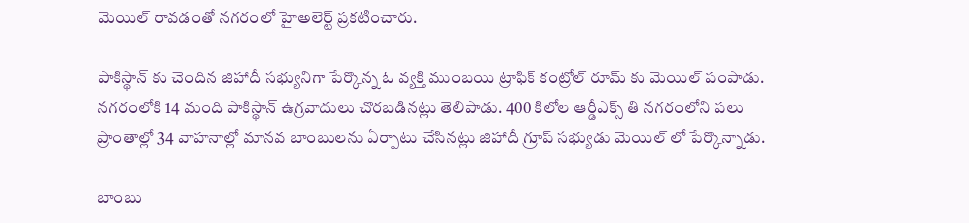మెయిల్ రావడంతో నగరంలో హైఅలెర్ట్ ప్రకటించారు.

పాకిస్థాన్ కు చెందిన జిహాదీ సభ్యునిగా పేర్కొన్న ఓ వ్యక్తి ముంబయి ట్రాఫిక్ కంట్రోల్ రూమ్ కు మెయిల్ పంపాడు. నగరంలోకి 14 మంది పాకిస్థాన్ ఉగ్రవాదులు చొరబడినట్లు తెలిపాడు. 400 కిలోల ఆర్డీఎక్స్ తి నగరంలోని పలు ప్రాంతాల్లో 34 వాహనాల్లో మానవ బాంబులను ఏర్పాటు చేసినట్లు జిహాదీ గ్రూప్ సభ్యుడు మెయిల్ లో పేర్కొన్నాడు.

బాంబు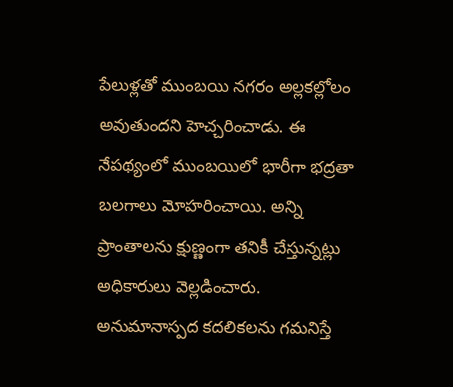పేలుళ్లతో ముంబయి నగరం అల్లకల్లోలం అవుతుందని హెచ్చరించాడు. ఈ నేపథ్యంలో ముంబయిలో భారీగా భద్రతా బలగాలు మోహరించాయి. అన్ని ప్రాంతాలను క్షుణ్ణంగా తనికీ చేస్తున్నట్లు అధికారులు వెల్లడించారు. అనుమానాస్పద కదలికలను గమనిస్తే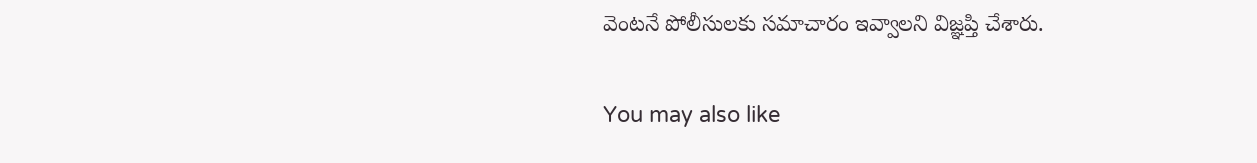వెంటనే పోలీసులకు సమాచారం ఇవ్వాలని విజ్ఞప్తి చేశారు.

You may also like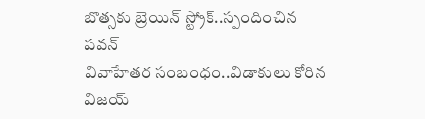బొత్సకు బ్రెయిన్ స్ట్రోక్..స్పందించిన పవన్
వివాహేతర సంబంధం..విడాకులు కోరిన విజయ్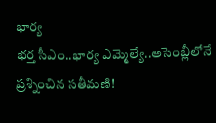భార్య
భర్త సీఎం..భార్య ఎమ్మెల్యే..అసెంబ్లీలోనే ప్రశ్నించిన సతీమణి!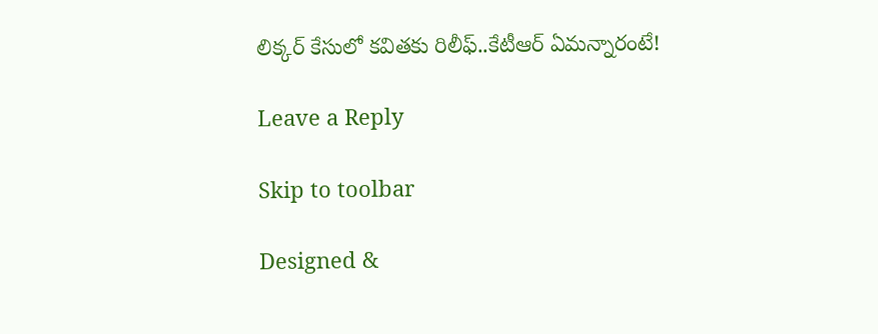లిక్కర్ కేసులో కవితకు రిలీఫ్..కేటీఆర్ ఏమన్నారంటే!

Leave a Reply

Skip to toolbar

Designed &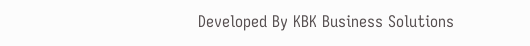Developed By KBK Business Solutions